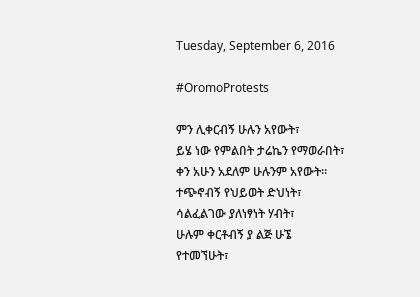Tuesday, September 6, 2016

#OromoProtests

ምን ሊቀርብኝ ሁሉን አየውት፣
ይሄ ነው የምልበት ታሬኬን የማወራበት፣
ቀን አሁን አደለም ሁሉንም አየውት።
ተጭኖብኝ የህይወት ድህነት፣
ሳልፈልገው ያለነፃነት ሃብት፣
ሁሉም ቀርቶብኝ ያ ልጅ ሁኜ የተመኘሁት፣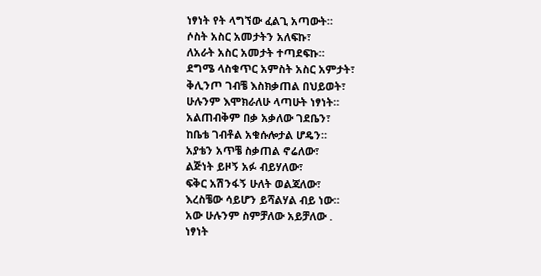ነፃነት የት ላግኘው ፈልጊ አጣውት።
ሶስት አስር አመታትን አለፍኩ፣
ለአራት አስር አመታት ተጣደፍኩ።
ደግሜ ላስቁጥር አምስት አስር አምታት፣
ቅሊንጦ ገብቼ እስክቃጠል በህይወት፣
ሁሉንም እሞክራለሁ ላጣሁት ነፃነት።
አልጠብቅም በቃ አቃለው ገደቤን፣
ከቤቴ ገብቶል አቁሱሎታል ሆዴን።
አያቴን አጥቼ ስቃጠል ኖሬለው፣
ልጅነት ይዞኝ አፉ ብይሃለው፣
ፍቅር አሽንፋኝ ሁለት ወልጃለው፣
እረስቼው ሳይሆን ይሻልሃል ብይ ነው።
አው ሁሉንም ስምቻለው አይቻለው .
ነፃነት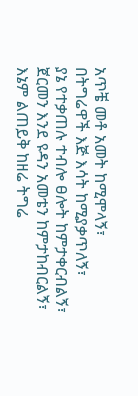አጥቼ መቶ አመት ከሚሞላኝ፣
በትግሬዋች እጅ እሳት ከሚያቃጥለኝ፣
ያኔ የተቃጠሉ ተብሎ ፀሎት ከምታቀርብልኝ፣
ጀርመን እንደ ዩዳን አመቴን ከምታከብርልኝ፣
እኔም ልጠይቅ ከዘሬ ትግሬ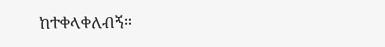ከተቀላቀለብኝ።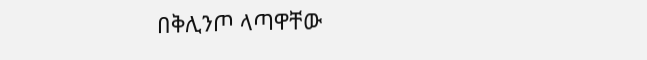በቅሊንጦ ላጣዋቸው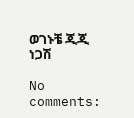ወገኑቼ ጂጂ ነጋሽ

No comments: